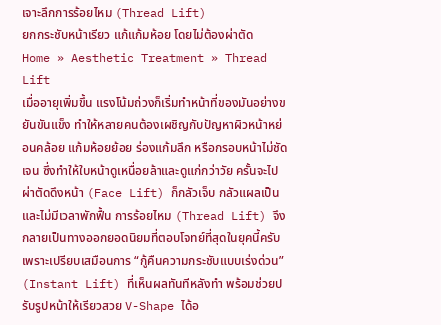เจาะลึกการร้อยไหม (Thread Lift)
ยกกระชับหน้าเรียว แก้แก้มห้อย โดยไม่ต้องผ่าตัด
Home » Aesthetic Treatment » Thread Lift
เมื่ออายุเพิ่มขึ้น แรงโน้มถ่วงก็เริ่มทำหน้าที่ของมันอย่างขยันขันแข็ง ทำให้หลายคนต้องเผชิญกับปัญหาผิวหน้าหย่อนคล้อย แก้มห้อยย้อย ร่องแก้มลึก หรือกรอบหน้าไม่ชัดเจน ซึ่งทำให้ใบหน้าดูเหนื่อยล้าและดูแก่กว่าวัย ครั้นจะไปผ่าตัดดึงหน้า (Face Lift) ก็กลัวเจ็บ กลัวแผลเป็น และไม่มีเวลาพักฟื้น การร้อยไหม (Thread Lift) จึงกลายเป็นทางออกยอดนิยมที่ตอบโจทย์ที่สุดในยุคนี้ครับ เพราะเปรียบเสมือนการ “กู้คืนความกระชับแบบเร่งด่วน” (Instant Lift) ที่เห็นผลทันทีหลังทำ พร้อมช่วยปรับรูปหน้าให้เรียวสวย V-Shape ได้อ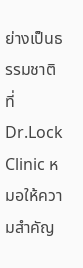ย่างเป็นธรรมชาติ
ที่ Dr.Lock Clinic หมอให้ความสำคัญ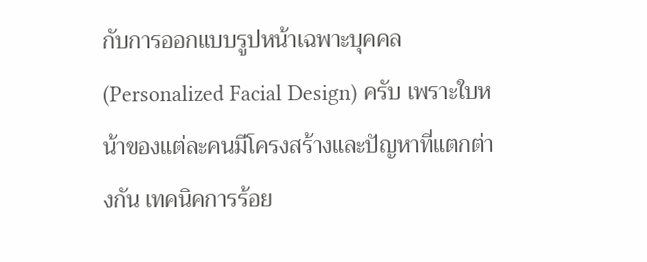กับการออกแบบรูปหน้าเฉพาะบุคคล (Personalized Facial Design) ครับ เพราะใบหน้าของแต่ละคนมีโครงสร้างและปัญหาที่แตกต่างกัน เทคนิคการร้อย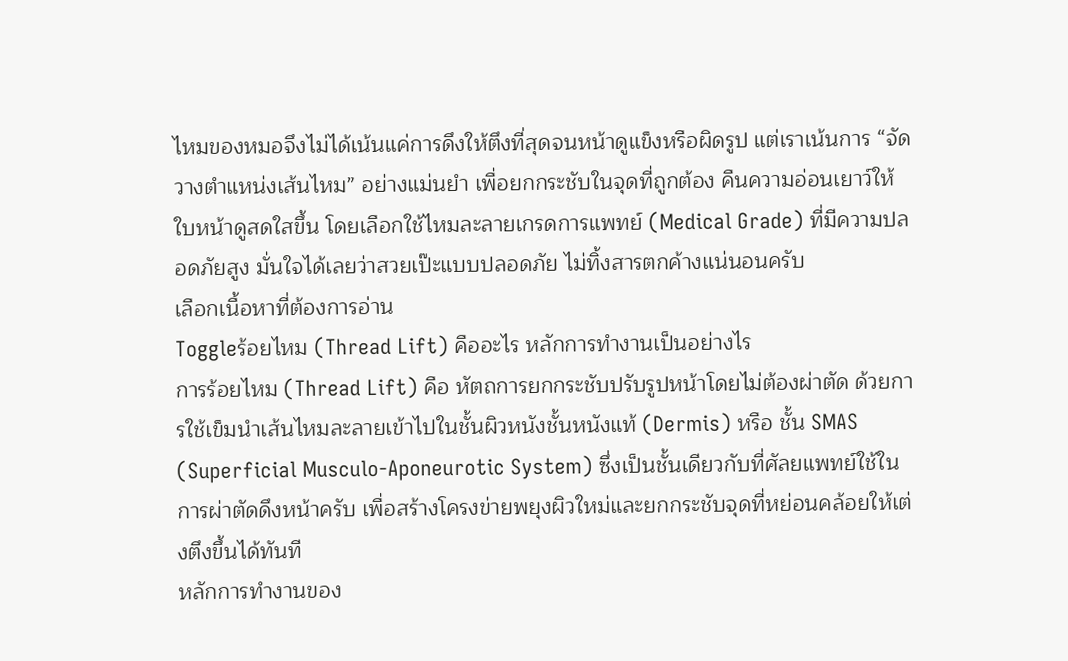ไหมของหมอจึงไม่ได้เน้นแค่การดึงให้ตึงที่สุดจนหน้าดูแข็งหรือผิดรูป แต่เราเน้นการ “จัดวางตำแหน่งเส้นไหม” อย่างแม่นยำ เพื่อยกกระชับในจุดที่ถูกต้อง คืนความอ่อนเยาว์ให้ใบหน้าดูสดใสขึ้น โดยเลือกใช้ไหมละลายเกรดการแพทย์ (Medical Grade) ที่มีความปลอดภัยสูง มั่นใจได้เลยว่าสวยเป๊ะแบบปลอดภัย ไม่ทิ้งสารตกค้างแน่นอนครับ
เลือกเนื้อหาที่ต้องการอ่าน
Toggleร้อยไหม (Thread Lift) คืออะไร หลักการทำงานเป็นอย่างไร
การร้อยไหม (Thread Lift) คือ หัตถการยกกระชับปรับรูปหน้าโดยไม่ต้องผ่าตัด ด้วยการใช้เข็มนำเส้นไหมละลายเข้าไปในชั้นผิวหนังชั้นหนังแท้ (Dermis) หรือ ชั้น SMAS (Superficial Musculo-Aponeurotic System) ซึ่งเป็นชั้นเดียวกับที่ศัลยแพทย์ใช้ในการผ่าตัดดึงหน้าครับ เพื่อสร้างโครงข่ายพยุงผิวใหม่และยกกระชับจุดที่หย่อนคล้อยให้เต่งตึงขึ้นได้ทันที
หลักการทำงานของ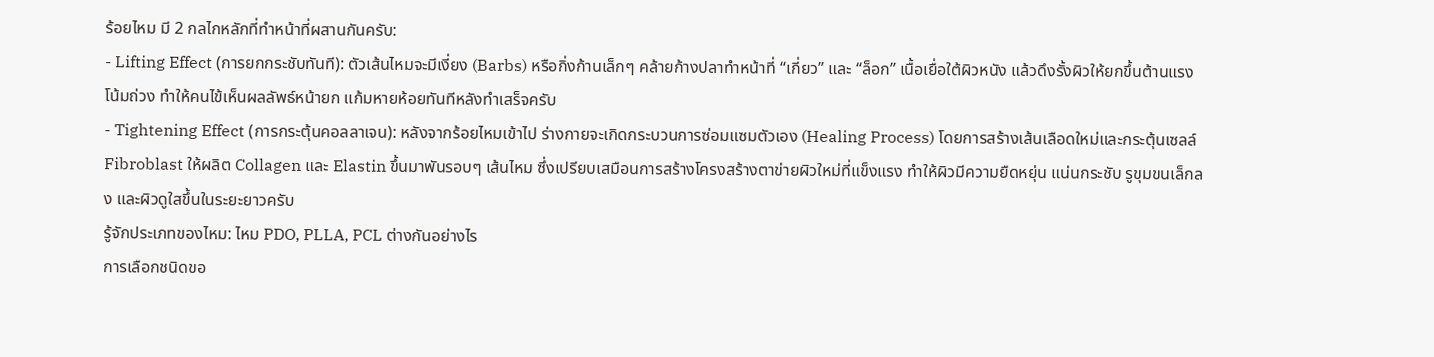ร้อยไหม มี 2 กลไกหลักที่ทำหน้าที่ผสานกันครับ:
- Lifting Effect (การยกกระชับทันที): ตัวเส้นไหมจะมีเงี่ยง (Barbs) หรือกิ่งก้านเล็กๆ คล้ายก้างปลาทำหน้าที่ “เกี่ยว” และ “ล็อก” เนื้อเยื่อใต้ผิวหนัง แล้วดึงรั้งผิวให้ยกขึ้นต้านแรงโน้มถ่วง ทำให้คนไข้เห็นผลลัพธ์หน้ายก แก้มหายห้อยทันทีหลังทำเสร็จครับ
- Tightening Effect (การกระตุ้นคอลลาเจน): หลังจากร้อยไหมเข้าไป ร่างกายจะเกิดกระบวนการซ่อมแซมตัวเอง (Healing Process) โดยการสร้างเส้นเลือดใหม่และกระตุ้นเซลล์ Fibroblast ให้ผลิต Collagen และ Elastin ขึ้นมาพันรอบๆ เส้นไหม ซึ่งเปรียบเสมือนการสร้างโครงสร้างตาข่ายผิวใหม่ที่แข็งแรง ทำให้ผิวมีความยืดหยุ่น แน่นกระชับ รูขุมขนเล็กลง และผิวดูใสขึ้นในระยะยาวครับ
รู้จักประเภทของไหม: ไหม PDO, PLLA, PCL ต่างกันอย่างไร
การเลือกชนิดขอ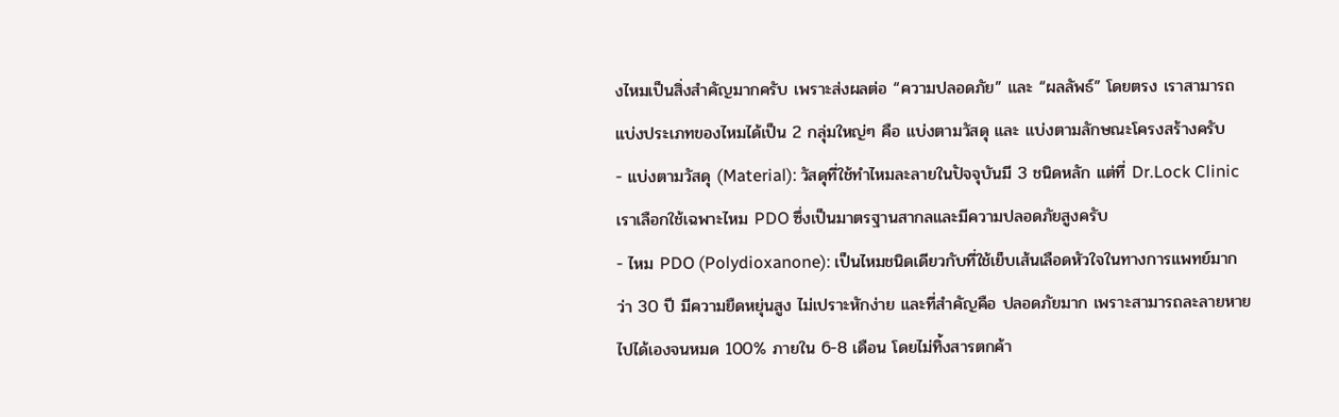งไหมเป็นสิ่งสำคัญมากครับ เพราะส่งผลต่อ “ความปลอดภัย” และ “ผลลัพธ์” โดยตรง เราสามารถแบ่งประเภทของไหมได้เป็น 2 กลุ่มใหญ่ๆ คือ แบ่งตามวัสดุ และ แบ่งตามลักษณะโครงสร้างครับ
- แบ่งตามวัสดุ (Material): วัสดุที่ใช้ทำไหมละลายในปัจจุบันมี 3 ชนิดหลัก แต่ที่ Dr.Lock Clinic เราเลือกใช้เฉพาะไหม PDO ซึ่งเป็นมาตรฐานสากลและมีความปลอดภัยสูงครับ
- ไหม PDO (Polydioxanone): เป็นไหมชนิดเดียวกับที่ใช้เย็บเส้นเลือดหัวใจในทางการแพทย์มากว่า 30 ปี มีความยืดหยุ่นสูง ไม่เปราะหักง่าย และที่สำคัญคือ ปลอดภัยมาก เพราะสามารถละลายหายไปได้เองจนหมด 100% ภายใน 6-8 เดือน โดยไม่ทิ้งสารตกค้า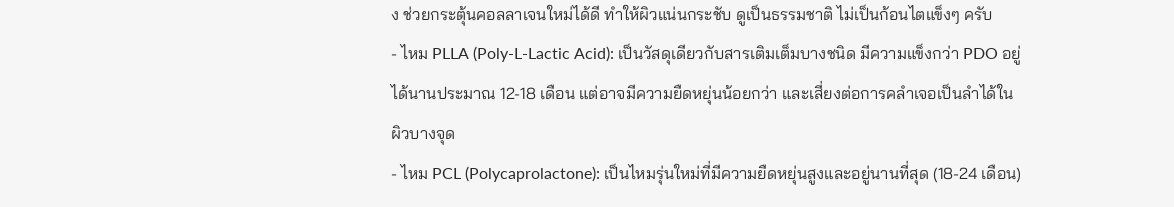ง ช่วยกระตุ้นคอลลาเจนใหม่ได้ดี ทำให้ผิวแน่นกระชับ ดูเป็นธรรมชาติ ไม่เป็นก้อนไตแข็งๆ ครับ
- ไหม PLLA (Poly-L-Lactic Acid): เป็นวัสดุเดียวกับสารเติมเต็มบางชนิด มีความแข็งกว่า PDO อยู่ได้นานประมาณ 12-18 เดือน แต่อาจมีความยืดหยุ่นน้อยกว่า และเสี่ยงต่อการคลำเจอเป็นลำได้ในผิวบางจุด
- ไหม PCL (Polycaprolactone): เป็นไหมรุ่นใหม่ที่มีความยืดหยุ่นสูงและอยู่นานที่สุด (18-24 เดือน)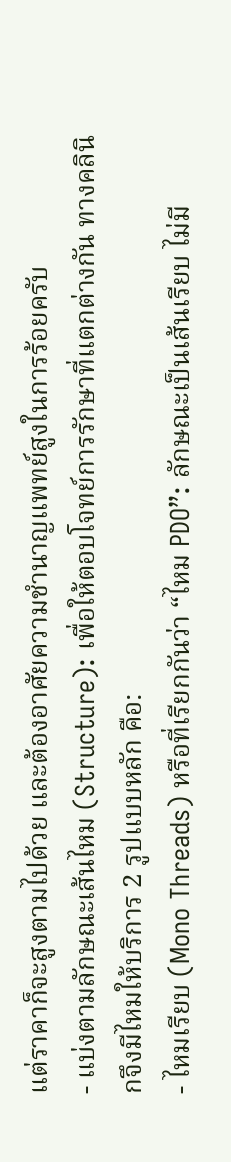แต่ราคาก็จะสูงตามไปด้วย และต้องอาศัยความชำนาญแพทย์สูงในการร้อยครับ
- แบ่งตามลักษณะเส้นไหม (Structure): เพื่อให้ตอบโจทย์การรักษาที่แตกต่างกัน ทางคลินิกจึงมีไหมให้บริการ 2 รูปแบบหลัก คือ:
- ไหมเรียบ (Mono Threads) หรือที่เรียกกันว่า “ไหม PDO”: ลักษณะเป็นเส้นเรียบ ไม่มี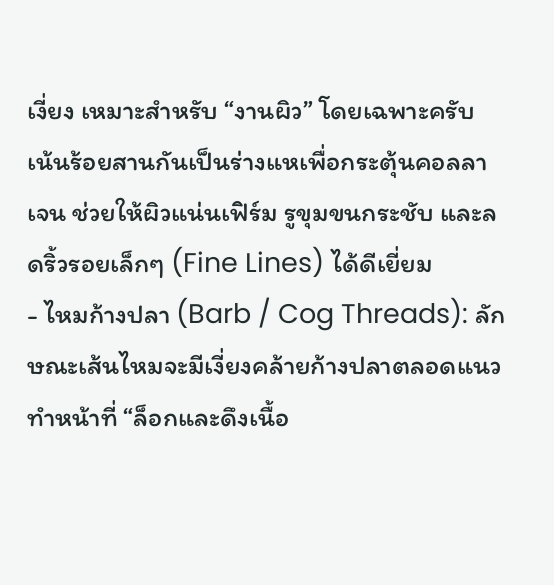เงี่ยง เหมาะสำหรับ “งานผิว” โดยเฉพาะครับ เน้นร้อยสานกันเป็นร่างแหเพื่อกระตุ้นคอลลาเจน ช่วยให้ผิวแน่นเฟิร์ม รูขุมขนกระชับ และลดริ้วรอยเล็กๆ (Fine Lines) ได้ดีเยี่ยม
- ไหมก้างปลา (Barb / Cog Threads): ลักษณะเส้นไหมจะมีเงี่ยงคล้ายก้างปลาตลอดแนว ทำหน้าที่ “ล็อกและดึงเนื้อ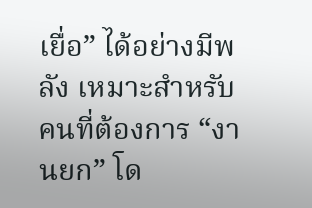เยื่อ” ได้อย่างมีพลัง เหมาะสำหรับคนที่ต้องการ “งานยก” โด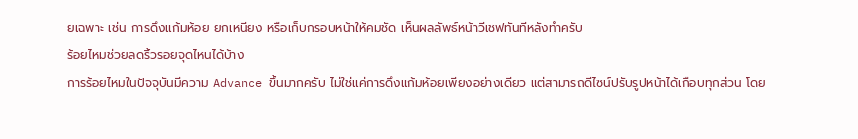ยเฉพาะ เช่น การดึงแก้มห้อย ยกเหนียง หรือเก็บกรอบหน้าให้คมชัด เห็นผลลัพธ์หน้าวีเชฟทันทีหลังทำครับ
ร้อยไหมช่วยลดริ้วรอยจุดไหนได้บ้าง
การร้อยไหมในปัจจุบันมีความ Advance ขึ้นมากครับ ไม่ใช่แค่การดึงแก้มห้อยเพียงอย่างเดียว แต่สามารถดีไซน์ปรับรูปหน้าได้เกือบทุกส่วน โดย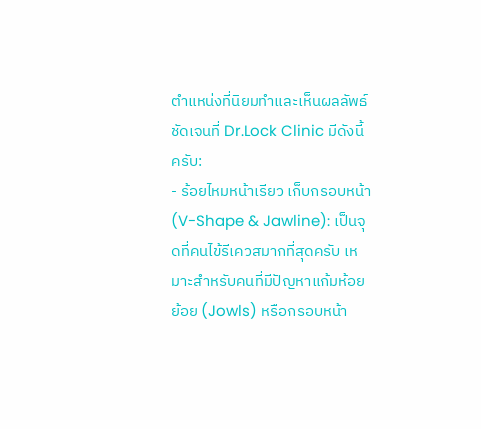ตำแหน่งที่นิยมทำและเห็นผลลัพธ์ชัดเจนที่ Dr.Lock Clinic มีดังนี้ครับ:
- ร้อยไหมหน้าเรียว เก็บกรอบหน้า (V-Shape & Jawline): เป็นจุดที่คนไข้รีเควสมากที่สุดครับ เหมาะสำหรับคนที่มีปัญหาแก้มห้อยย้อย (Jowls) หรือกรอบหน้า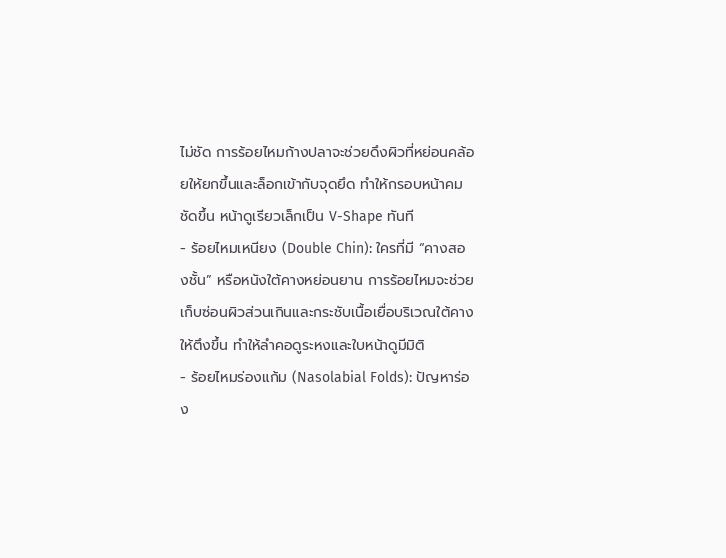ไม่ชัด การร้อยไหมก้างปลาจะช่วยดึงผิวที่หย่อนคล้อยให้ยกขึ้นและล็อกเข้ากับจุดยึด ทำให้กรอบหน้าคมชัดขึ้น หน้าดูเรียวเล็กเป็น V-Shape ทันที
- ร้อยไหมเหนียง (Double Chin): ใครที่มี “คางสองชั้น” หรือหนังใต้คางหย่อนยาน การร้อยไหมจะช่วยเก็บซ่อนผิวส่วนเกินและกระชับเนื้อเยื่อบริเวณใต้คางให้ตึงขึ้น ทำให้ลำคอดูระหงและใบหน้าดูมีมิติ
- ร้อยไหมร่องแก้ม (Nasolabial Folds): ปัญหาร่อง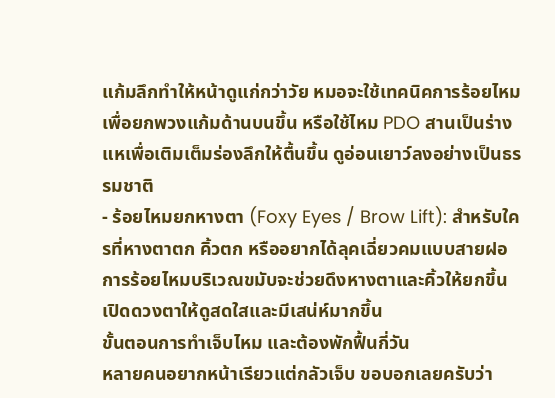แก้มลึกทำให้หน้าดูแก่กว่าวัย หมอจะใช้เทคนิคการร้อยไหมเพื่อยกพวงแก้มด้านบนขึ้น หรือใช้ไหม PDO สานเป็นร่างแหเพื่อเติมเต็มร่องลึกให้ตื้นขึ้น ดูอ่อนเยาว์ลงอย่างเป็นธรรมชาติ
- ร้อยไหมยกหางตา (Foxy Eyes / Brow Lift): สำหรับใครที่หางตาตก คิ้วตก หรืออยากได้ลุคเฉี่ยวคมแบบสายฝอ การร้อยไหมบริเวณขมับจะช่วยดึงหางตาและคิ้วให้ยกขึ้น เปิดดวงตาให้ดูสดใสและมีเสน่ห์มากขึ้น
ขั้นตอนการทำเจ็บไหม และต้องพักฟื้นกี่วัน
หลายคนอยากหน้าเรียวแต่กลัวเจ็บ ขอบอกเลยครับว่า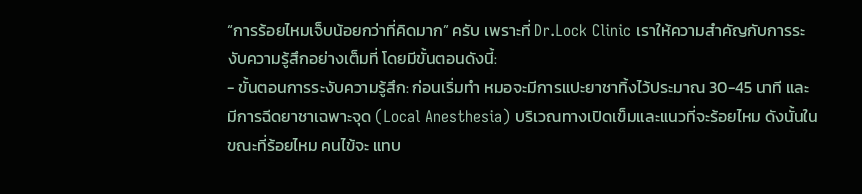“การร้อยไหมเจ็บน้อยกว่าที่คิดมาก” ครับ เพราะที่ Dr.Lock Clinic เราให้ความสำคัญกับการระงับความรู้สึกอย่างเต็มที่ โดยมีขั้นตอนดังนี้:
- ขั้นตอนการระงับความรู้สึก: ก่อนเริ่มทำ หมอจะมีการแปะยาชาทิ้งไว้ประมาณ 30-45 นาที และมีการฉีดยาชาเฉพาะจุด (Local Anesthesia) บริเวณทางเปิดเข็มและแนวที่จะร้อยไหม ดังนั้นในขณะที่ร้อยไหม คนไข้จะ แทบ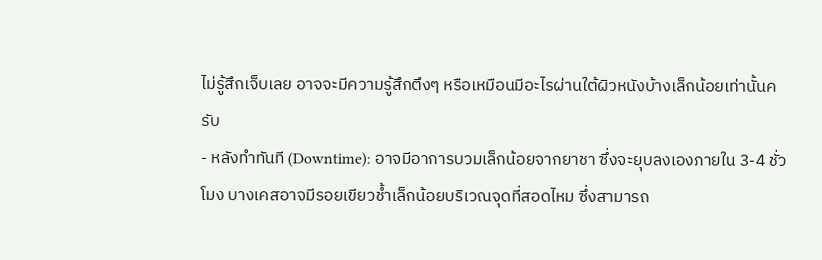ไม่รู้สึกเจ็บเลย อาจจะมีความรู้สึกตึงๆ หรือเหมือนมีอะไรผ่านใต้ผิวหนังบ้างเล็กน้อยเท่านั้นครับ
- หลังทำทันที (Downtime): อาจมีอาการบวมเล็กน้อยจากยาชา ซึ่งจะยุบลงเองภายใน 3-4 ชั่วโมง บางเคสอาจมีรอยเขียวช้ำเล็กน้อยบริเวณจุดที่สอดไหม ซึ่งสามารถ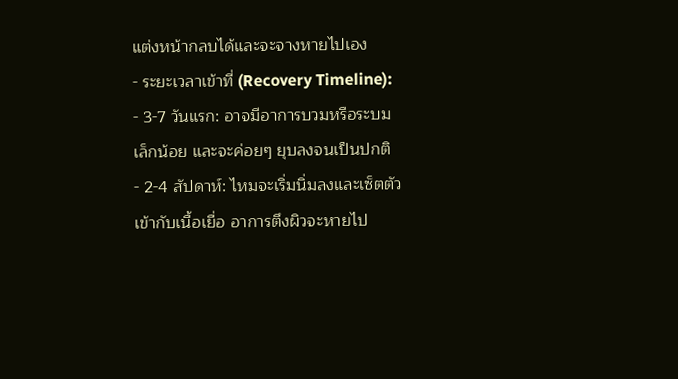แต่งหน้ากลบได้และจะจางหายไปเอง
- ระยะเวลาเข้าที่ (Recovery Timeline):
- 3-7 วันแรก: อาจมีอาการบวมหรือระบมเล็กน้อย และจะค่อยๆ ยุบลงจนเป็นปกติ
- 2-4 สัปดาห์: ไหมจะเริ่มนิ่มลงและเซ็ตตัวเข้ากับเนื้อเยื่อ อาการตึงผิวจะหายไป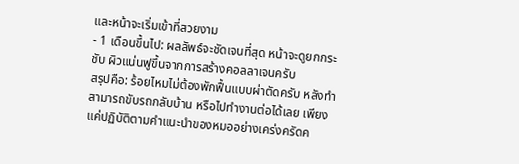และหน้าจะเริ่มเข้าที่สวยงาม
- 1 เดือนขึ้นไป: ผลลัพธ์จะชัดเจนที่สุด หน้าจะดูยกกระชับ ผิวแน่นฟูขึ้นจากการสร้างคอลลาเจนครับ
สรุปคือ: ร้อยไหมไม่ต้องพักฟื้นแบบผ่าตัดครับ หลังทำสามารถขับรถกลับบ้าน หรือไปทำงานต่อได้เลย เพียงแค่ปฏิบัติตามคำแนะนำของหมออย่างเคร่งครัดค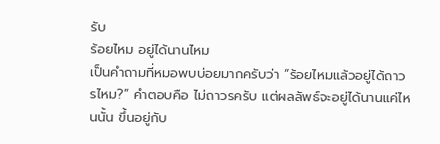รับ
ร้อยไหม อยู่ได้นานไหม
เป็นคำถามที่หมอพบบ่อยมากครับว่า “ร้อยไหมแล้วอยู่ได้ถาวรไหม?” คำตอบคือ ไม่ถาวรครับ แต่ผลลัพธ์จะอยู่ได้นานแค่ไหนนั้น ขึ้นอยู่กับ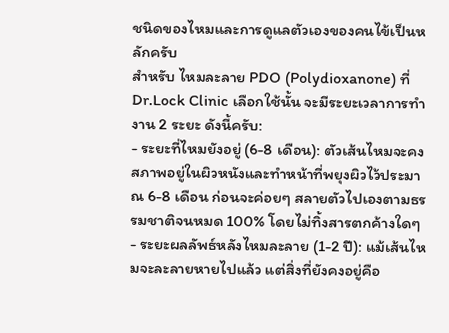ชนิดของไหมและการดูแลตัวเองของคนไข้เป็นหลักครับ
สำหรับ ไหมละลาย PDO (Polydioxanone) ที่ Dr.Lock Clinic เลือกใช้นั้น จะมีระยะเวลาการทำงาน 2 ระยะ ดังนี้ครับ:
- ระยะที่ไหมยังอยู่ (6-8 เดือน): ตัวเส้นไหมจะคงสภาพอยู่ในผิวหนังและทำหน้าที่พยุงผิวไว้ประมาณ 6-8 เดือน ก่อนจะค่อยๆ สลายตัวไปเองตามธรรมชาติจนหมด 100% โดยไม่ทิ้งสารตกค้างใดๆ
- ระยะผลลัพธ์หลังไหมละลาย (1-2 ปี): แม้เส้นไหมจะละลายหายไปแล้ว แต่สิ่งที่ยังคงอยู่คือ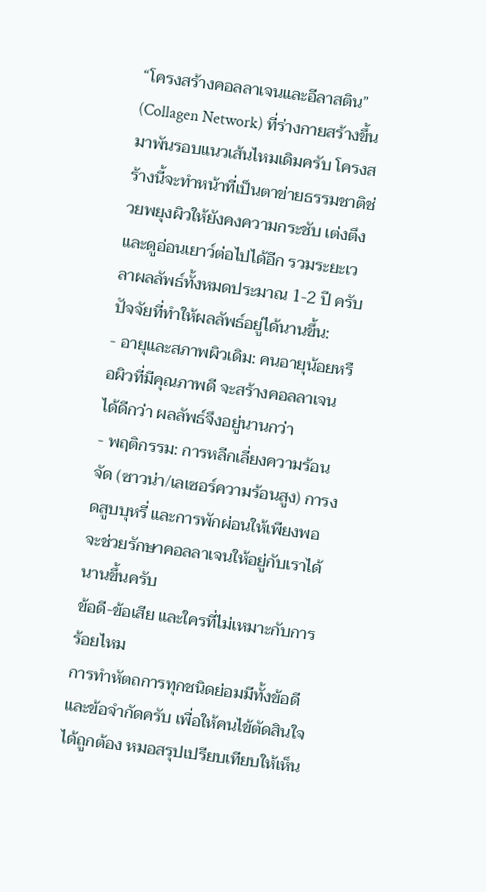“โครงสร้างคอลลาเจนและอีลาสติน” (Collagen Network) ที่ร่างกายสร้างขึ้นมาพันรอบแนวเส้นไหมเดิมครับ โครงสร้างนี้จะทำหน้าที่เป็นตาข่ายธรรมชาติช่วยพยุงผิวให้ยังคงความกระชับ เต่งตึง และดูอ่อนเยาว์ต่อไปได้อีก รวมระยะเวลาผลลัพธ์ทั้งหมดประมาณ 1-2 ปี ครับ
ปัจจัยที่ทำให้ผลลัพธ์อยู่ได้นานขึ้น:
- อายุและสภาพผิวเดิม: คนอายุน้อยหรือผิวที่มีคุณภาพดี จะสร้างคอลลาเจนได้ดีกว่า ผลลัพธ์จึงอยู่นานกว่า
- พฤติกรรม: การหลีกเลี่ยงความร้อนจัด (ซาวน่า/เลเซอร์ความร้อนสูง) การงดสูบบุหรี่ และการพักผ่อนให้เพียงพอ จะช่วยรักษาคอลลาเจนให้อยู่กับเราได้นานขึ้นครับ
ข้อดี-ข้อเสีย และใครที่ไม่เหมาะกับการร้อยไหม
การทำหัตถการทุกชนิดย่อมมีทั้งข้อดีและข้อจำกัดครับ เพื่อให้คนไข้ตัดสินใจได้ถูกต้อง หมอสรุปเปรียบเทียบให้เห็น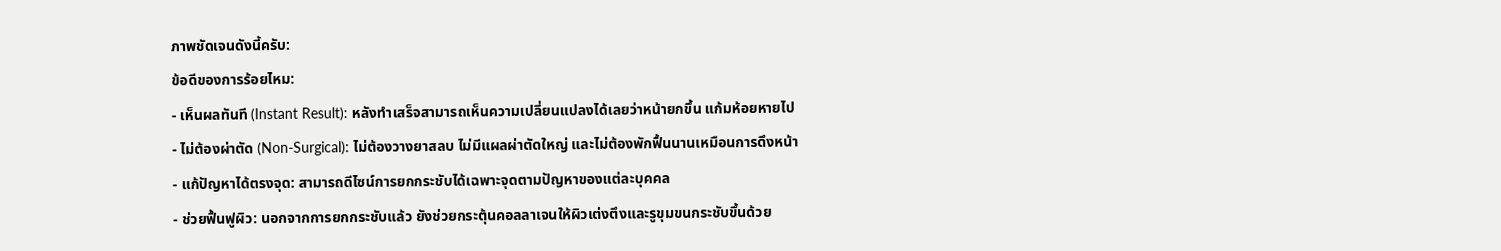ภาพชัดเจนดังนี้ครับ:
ข้อดีของการร้อยไหม:
- เห็นผลทันที (Instant Result): หลังทำเสร็จสามารถเห็นความเปลี่ยนแปลงได้เลยว่าหน้ายกขึ้น แก้มห้อยหายไป
- ไม่ต้องผ่าตัด (Non-Surgical): ไม่ต้องวางยาสลบ ไม่มีแผลผ่าตัดใหญ่ และไม่ต้องพักฟื้นนานเหมือนการดึงหน้า
- แก้ปัญหาได้ตรงจุด: สามารถดีไซน์การยกกระชับได้เฉพาะจุดตามปัญหาของแต่ละบุคคล
- ช่วยฟื้นฟูผิว: นอกจากการยกกระชับแล้ว ยังช่วยกระตุ้นคอลลาเจนให้ผิวเต่งตึงและรูขุมขนกระชับขึ้นด้วย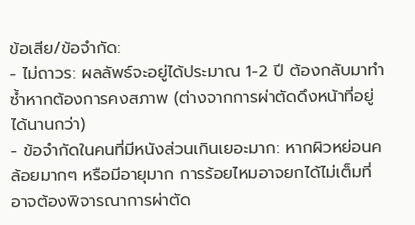ข้อเสีย/ข้อจำกัด:
- ไม่ถาวร: ผลลัพธ์จะอยู่ได้ประมาณ 1-2 ปี ต้องกลับมาทำซ้ำหากต้องการคงสภาพ (ต่างจากการผ่าตัดดึงหน้าที่อยู่ได้นานกว่า)
- ข้อจำกัดในคนที่มีหนังส่วนเกินเยอะมาก: หากผิวหย่อนคล้อยมากๆ หรือมีอายุมาก การร้อยไหมอาจยกได้ไม่เต็มที่ อาจต้องพิจารณาการผ่าตัด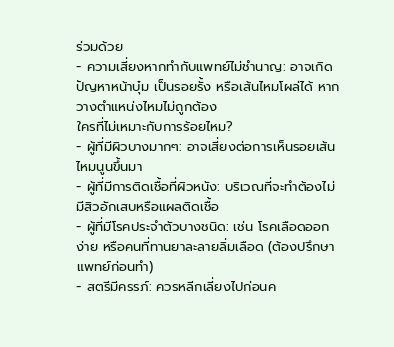ร่วมด้วย
- ความเสี่ยงหากทำกับแพทย์ไม่ชำนาญ: อาจเกิดปัญหาหน้าบุ๋ม เป็นรอยรั้ง หรือเส้นไหมโผล่ได้ หากวางตำแหน่งไหมไม่ถูกต้อง
ใครที่ไม่เหมาะกับการร้อยไหม?
- ผู้ที่มีผิวบางมากๆ: อาจเสี่ยงต่อการเห็นรอยเส้นไหมนูนขึ้นมา
- ผู้ที่มีการติดเชื้อที่ผิวหนัง: บริเวณที่จะทำต้องไม่มีสิวอักเสบหรือแผลติดเชื้อ
- ผู้ที่มีโรคประจำตัวบางชนิด: เช่น โรคเลือดออกง่าย หรือคนที่ทานยาละลายลิ่มเลือด (ต้องปรึกษาแพทย์ก่อนทำ)
- สตรีมีครรภ์: ควรหลีกเลี่ยงไปก่อนค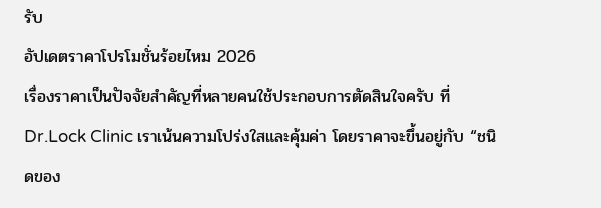รับ
อัปเดตราคาโปรโมชั่นร้อยไหม 2026
เรื่องราคาเป็นปัจจัยสำคัญที่หลายคนใช้ประกอบการตัดสินใจครับ ที่ Dr.Lock Clinic เราเน้นความโปร่งใสและคุ้มค่า โดยราคาจะขึ้นอยู่กับ “ชนิดของ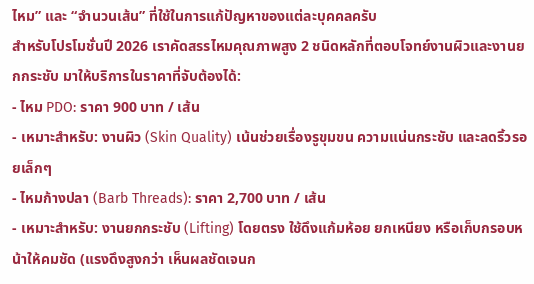ไหม” และ “จำนวนเส้น” ที่ใช้ในการแก้ปัญหาของแต่ละบุคคลครับ
สำหรับโปรโมชั่นปี 2026 เราคัดสรรไหมคุณภาพสูง 2 ชนิดหลักที่ตอบโจทย์งานผิวและงานยกกระชับ มาให้บริการในราคาที่จับต้องได้:
- ไหม PDO: ราคา 900 บาท / เส้น
- เหมาะสำหรับ: งานผิว (Skin Quality) เน้นช่วยเรื่องรูขุมขน ความแน่นกระชับ และลดริ้วรอยเล็กๆ
- ไหมก้างปลา (Barb Threads): ราคา 2,700 บาท / เส้น
- เหมาะสำหรับ: งานยกกระชับ (Lifting) โดยตรง ใช้ดึงแก้มห้อย ยกเหนียง หรือเก็บกรอบหน้าให้คมชัด (แรงดึงสูงกว่า เห็นผลชัดเจนก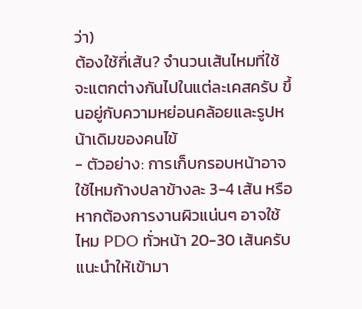ว่า)
ต้องใช้กี่เส้น? จำนวนเส้นไหมที่ใช้จะแตกต่างกันไปในแต่ละเคสครับ ขึ้นอยู่กับความหย่อนคล้อยและรูปหน้าเดิมของคนไข้
- ตัวอย่าง: การเก็บกรอบหน้าอาจใช้ไหมก้างปลาข้างละ 3-4 เส้น หรือหากต้องการงานผิวแน่นๆ อาจใช้ไหม PDO ทั่วหน้า 20-30 เส้นครับ
แนะนำให้เข้ามา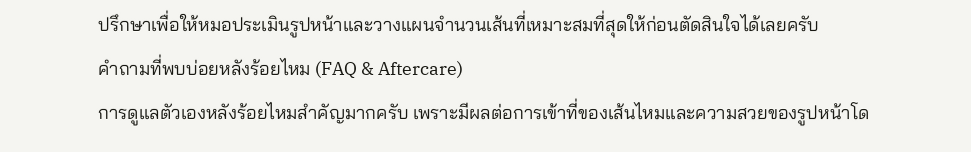ปรึกษาเพื่อให้หมอประเมินรูปหน้าและวางแผนจำนวนเส้นที่เหมาะสมที่สุดให้ก่อนตัดสินใจได้เลยครับ
คำถามที่พบบ่อยหลังร้อยไหม (FAQ & Aftercare)
การดูแลตัวเองหลังร้อยไหมสำคัญมากครับ เพราะมีผลต่อการเข้าที่ของเส้นไหมและความสวยของรูปหน้าโด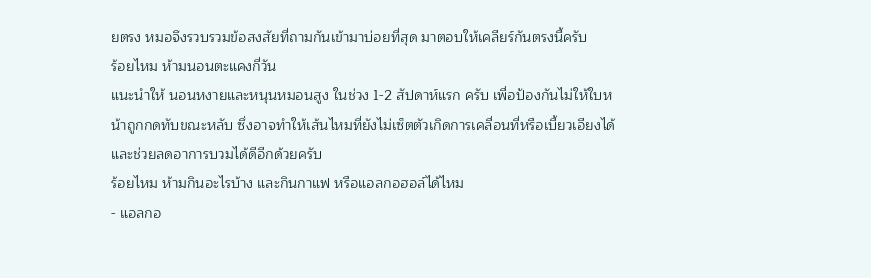ยตรง หมอจึงรวบรวมข้อสงสัยที่ถามกันเข้ามาบ่อยที่สุด มาตอบให้เคลียร์กันตรงนี้ครับ
ร้อยไหม ห้ามนอนตะแคงกี่วัน
แนะนำให้ นอนหงายและหนุนหมอนสูง ในช่วง 1-2 สัปดาห์แรก ครับ เพื่อป้องกันไม่ให้ใบหน้าถูกกดทับขณะหลับ ซึ่งอาจทำให้เส้นไหมที่ยังไม่เซ็ตตัวเกิดการเคลื่อนที่หรือเบี้ยวเอียงได้ และช่วยลดอาการบวมได้ดีอีกด้วยครับ
ร้อยไหม ห้ามกินอะไรบ้าง และกินกาแฟ หรือแอลกอฮอล์ได้ไหม
- แอลกอ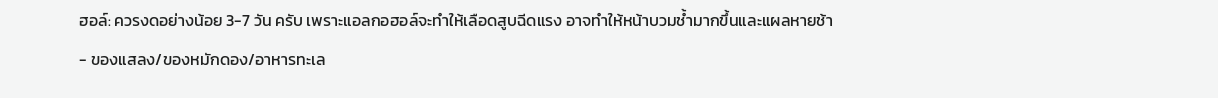ฮอล์: ควรงดอย่างน้อย 3-7 วัน ครับ เพราะแอลกอฮอล์จะทำให้เลือดสูบฉีดแรง อาจทำให้หน้าบวมช้ำมากขึ้นและแผลหายช้า
- ของแสลง/ของหมักดอง/อาหารทะเล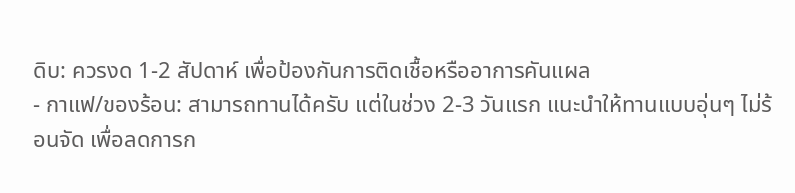ดิบ: ควรงด 1-2 สัปดาห์ เพื่อป้องกันการติดเชื้อหรืออาการคันแผล
- กาแฟ/ของร้อน: สามารถทานได้ครับ แต่ในช่วง 2-3 วันแรก แนะนำให้ทานแบบอุ่นๆ ไม่ร้อนจัด เพื่อลดการก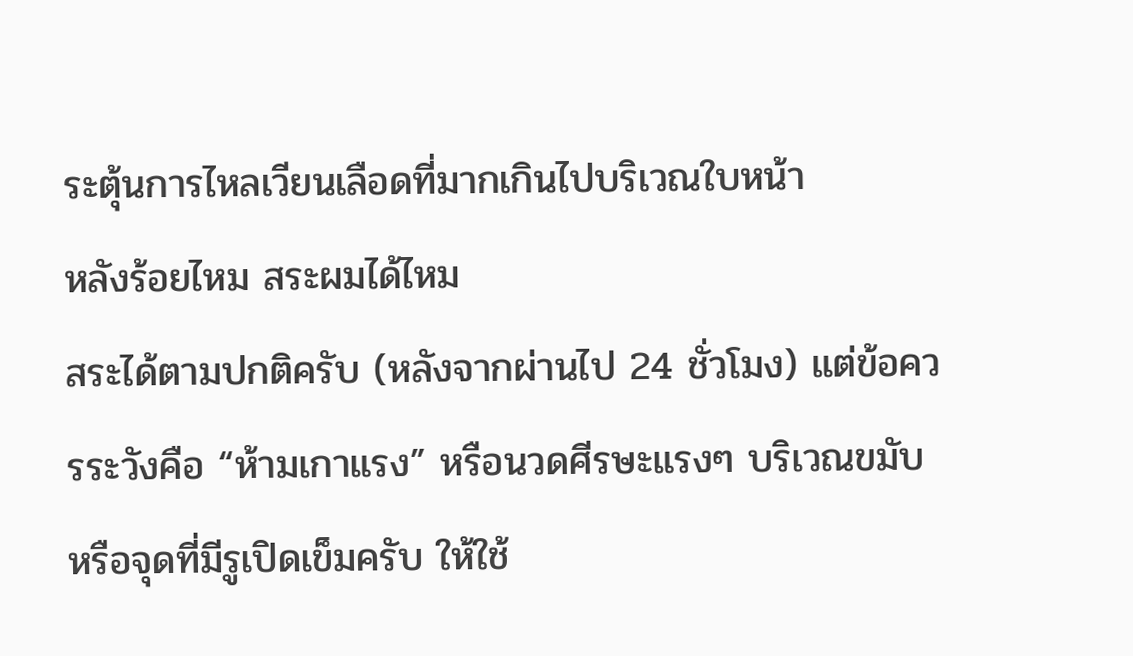ระตุ้นการไหลเวียนเลือดที่มากเกินไปบริเวณใบหน้า
หลังร้อยไหม สระผมได้ไหม
สระได้ตามปกติครับ (หลังจากผ่านไป 24 ชั่วโมง) แต่ข้อควรระวังคือ “ห้ามเกาแรง” หรือนวดศีรษะแรงๆ บริเวณขมับหรือจุดที่มีรูเปิดเข็มครับ ให้ใช้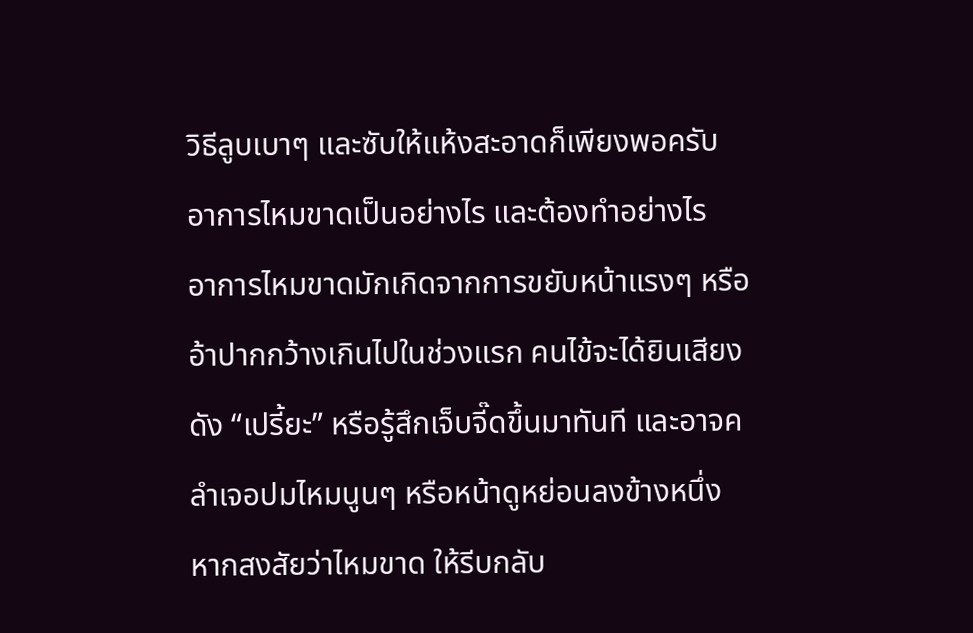วิธีลูบเบาๆ และซับให้แห้งสะอาดก็เพียงพอครับ
อาการไหมขาดเป็นอย่างไร และต้องทำอย่างไร
อาการไหมขาดมักเกิดจากการขยับหน้าแรงๆ หรืออ้าปากกว้างเกินไปในช่วงแรก คนไข้จะได้ยินเสียงดัง “เปรี้ยะ” หรือรู้สึกเจ็บจี๊ดขึ้นมาทันที และอาจคลำเจอปมไหมนูนๆ หรือหน้าดูหย่อนลงข้างหนึ่ง หากสงสัยว่าไหมขาด ให้รีบกลับ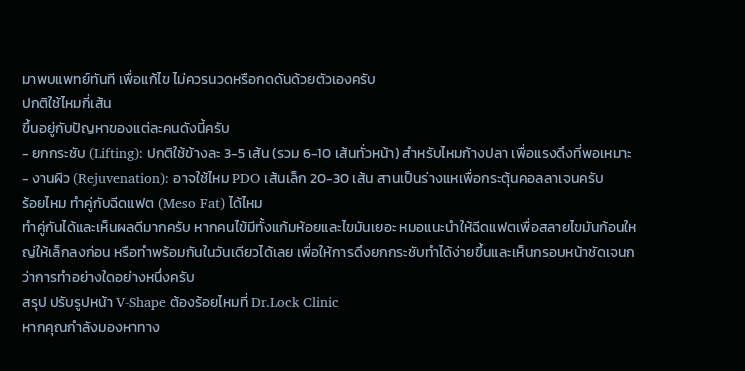มาพบแพทย์ทันที เพื่อแก้ไข ไม่ควรนวดหรือกดดันด้วยตัวเองครับ
ปกติใช้ไหมกี่เส้น
ขึ้นอยู่กับปัญหาของแต่ละคนดังนี้ครับ
- ยกกระชับ (Lifting): ปกติใช้ข้างละ 3-5 เส้น (รวม 6-10 เส้นทั่วหน้า) สำหรับไหมก้างปลา เพื่อแรงดึงที่พอเหมาะ
- งานผิว (Rejuvenation): อาจใช้ไหม PDO เส้นเล็ก 20-30 เส้น สานเป็นร่างแหเพื่อกระตุ้นคอลลาเจนครับ
ร้อยไหม ทำคู่กับฉีดแฟต (Meso Fat) ได้ไหม
ทำคู่กันได้และเห็นผลดีมากครับ หากคนไข้มีทั้งแก้มห้อยและไขมันเยอะ หมอแนะนำให้ฉีดแฟตเพื่อสลายไขมันก้อนใหญ่ให้เล็กลงก่อน หรือทำพร้อมกันในวันเดียวได้เลย เพื่อให้การดึงยกกระชับทำได้ง่ายขึ้นและเห็นกรอบหน้าชัดเจนกว่าการทำอย่างใดอย่างหนึ่งครับ
สรุป ปรับรูปหน้า V-Shape ต้องร้อยไหมที่ Dr.Lock Clinic
หากคุณกำลังมองหาทาง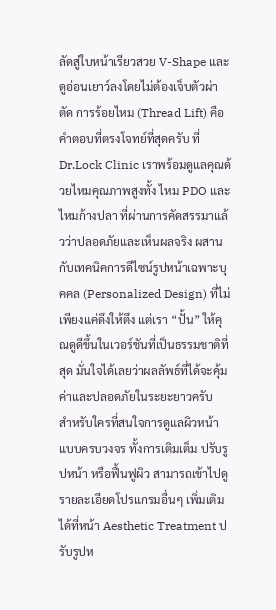ลัดสู่ใบหน้าเรียวสวย V-Shape และดูอ่อนเยาว์ลงโดยไม่ต้องเจ็บตัวผ่าตัด การร้อยไหม (Thread Lift) คือคำตอบที่ตรงโจทย์ที่สุดครับ ที่ Dr.Lock Clinic เราพร้อมดูแลคุณด้วยไหมคุณภาพสูงทั้ง ไหม PDO และ ไหมก้างปลา ที่ผ่านการคัดสรรมาแล้วว่าปลอดภัยและเห็นผลจริง ผสานกับเทคนิคการดีไซน์รูปหน้าเฉพาะบุคคล (Personalized Design) ที่ไม่เพียงแค่ดึงให้ตึง แต่เรา “ปั้น” ให้คุณดูดีขึ้นในเวอร์ชันที่เป็นธรรมชาติที่สุด มั่นใจได้เลยว่าผลลัพธ์ที่ได้จะคุ้มค่าและปลอดภัยในระยะยาวครับ
สำหรับใครที่สนใจการดูแลผิวหน้าแบบครบวงจร ทั้งการเติมเต็ม ปรับรูปหน้า หรือฟื้นฟูผิว สามารถเข้าไปดูรายละเอียดโปรแกรมอื่นๆ เพิ่มเติมได้ที่หน้า Aesthetic Treatment ปรับรูปห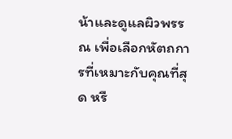น้าและดูแลผิวพรรณ เพื่อเลือกหัตถการที่เหมาะกับคุณที่สุด หรื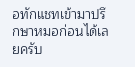อทักแชทเข้ามาปรึกษาหมอก่อนได้เลยครับ